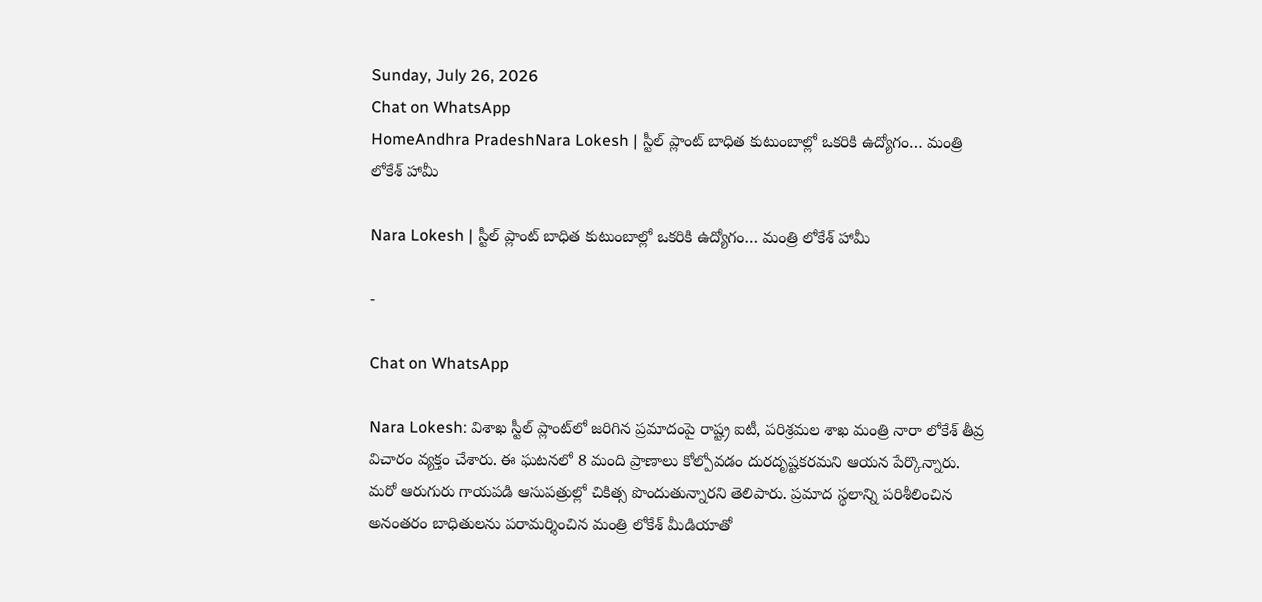Sunday, July 26, 2026
Chat on WhatsApp
HomeAndhra PradeshNara Lokesh | స్టీల్ ప్లాంట్ బాధిత కుటుంబాల్లో ఒకరికి ఉద్యోగం… మంత్రి లోకేశ్ హామీ

Nara Lokesh | స్టీల్ ప్లాంట్ బాధిత కుటుంబాల్లో ఒకరికి ఉద్యోగం… మంత్రి లోకేశ్ హామీ

-

Chat on WhatsApp

Nara Lokesh: విశాఖ స్టీల్ ప్లాంట్‌లో జరిగిన ప్రమాదంపై రాష్ట్ర ఐటీ, పరిశ్రమల శాఖ మంత్రి నారా లోకేశ్ తీవ్ర విచారం వ్యక్తం చేశారు. ఈ ఘటనలో 8 మంది ప్రాణాలు కోల్పోవడం దురదృష్టకరమని ఆయన పేర్కొన్నారు. మరో ఆరుగురు గాయపడి ఆసుపత్రుల్లో చికిత్స పొందుతున్నారని తెలిపారు. ప్రమాద స్థలాన్ని పరిశీలించిన అనంతరం బాధితులను పరామర్శించిన మంత్రి లోకేశ్ మీడియాతో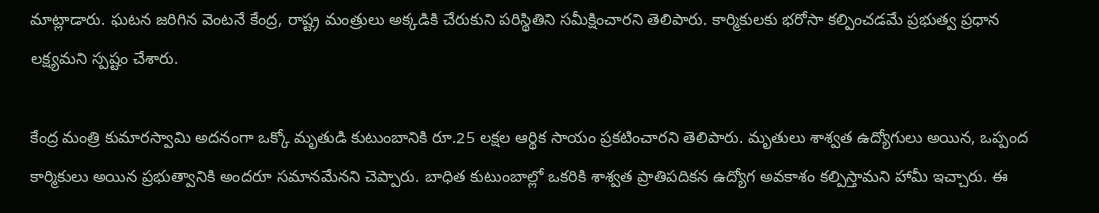మాట్లాడారు. ఘటన జరిగిన వెంటనే కేంద్ర, రాష్ట్ర మంత్రులు అక్కడికి చేరుకుని పరిస్థితిని సమీక్షించారని తెలిపారు. కార్మికులకు భరోసా కల్పించడమే ప్రభుత్వ ప్రధాన లక్ష్యమని స్పష్టం చేశారు.

కేంద్ర మంత్రి కుమారస్వామి అదనంగా ఒక్కో మృతుడి కుటుంబానికి రూ.25 లక్షల ఆర్థిక సాయం ప్రకటించారని తెలిపారు. మృతులు శాశ్వత ఉద్యోగులు అయిన, ఒప్పంద కార్మికులు అయిన ప్రభుత్వానికి అందరూ సమానమేనని చెప్పారు. బాధిత కుటుంబాల్లో ఒకరికి శాశ్వత ప్రాతిపదికన ఉద్యోగ అవకాశం కల్పిస్తామని హామీ ఇచ్చారు. ఈ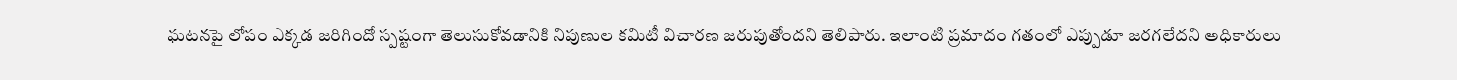ఘటనపై లోపం ఎక్కడ జరిగిందో స్పష్టంగా తెలుసుకోవడానికి నిపుణుల కమిటీ విచారణ జరుపుతోందని తెలిపారు. ఇలాంటి ప్రమాదం గతంలో ఎప్పుడూ జరగలేదని అధికారులు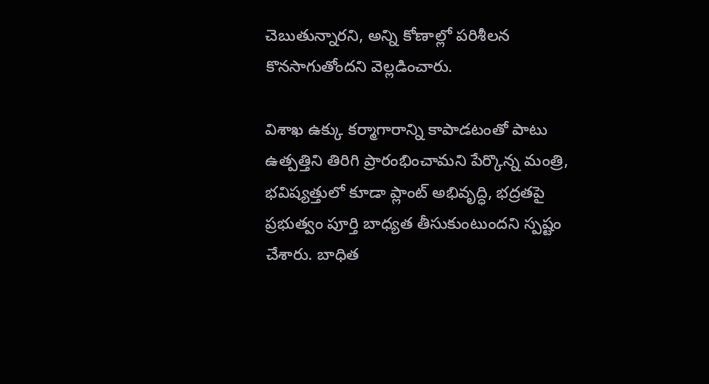చెబుతున్నారని, అన్ని కోణాల్లో పరిశీలన కొనసాగుతోందని వెల్లడించారు.

విశాఖ ఉక్కు కర్మాగారాన్ని కాపాడటంతో పాటు ఉత్పత్తిని తిరిగి ప్రారంభించామని పేర్కొన్న మంత్రి, భవిష్యత్తులో కూడా ప్లాంట్ అభివృద్ధి, భద్రతపై ప్రభుత్వం పూర్తి బాధ్యత తీసుకుంటుందని స్పష్టం చేశారు. బాధిత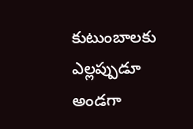కుటుంబాలకు ఎల్లప్పుడూ అండగా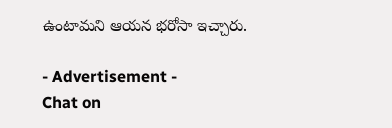ఉంటామని ఆయన భరోసా ఇచ్చారు.

- Advertisement -
Chat on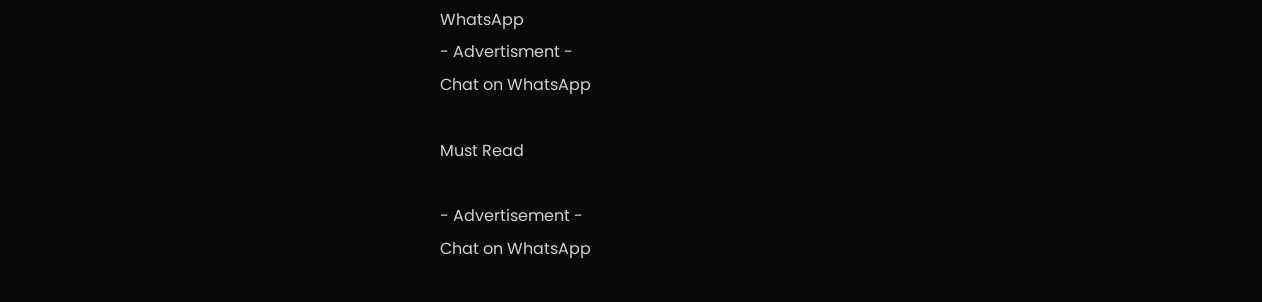WhatsApp
- Advertisment -
Chat on WhatsApp

Must Read

- Advertisement -
Chat on WhatsApp